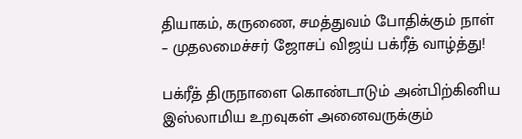தியாகம், கருணை, சமத்துவம் போதிக்கும் நாள் – முதலமைச்சர் ஜோசப் விஜய் பக்ரீத் வாழ்த்து!

பக்ரீத் திருநாளை கொண்டாடும் அன்பிற்கினிய இஸ்லாமிய உறவுகள் அனைவருக்கும்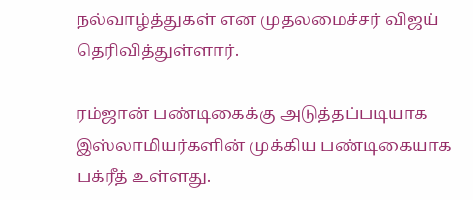நல்வாழ்த்துகள் என முதலமைச்சர் விஜய் தெரிவித்துள்ளார்.

ரம்ஜான் பண்டிகைக்கு அடுத்தப்படியாக இஸ்லாமியர்களின் முக்கிய பண்டிகையாக பக்ரீத் உள்ளது.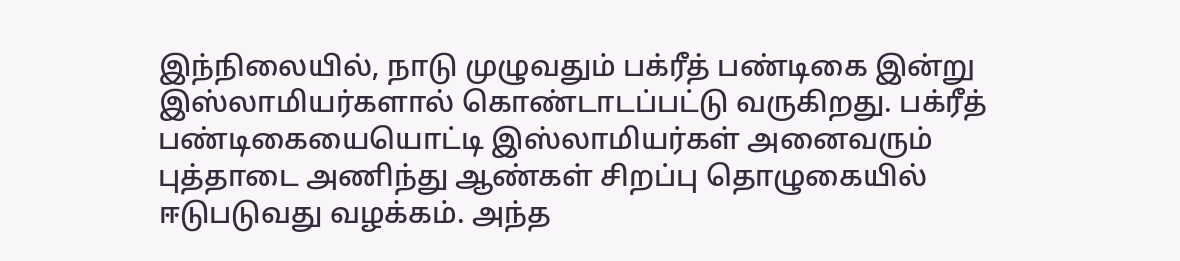இந்நிலையில், நாடு முழுவதும் பக்ரீத் பண்டிகை இன்று இஸ்லாமியர்களால் கொண்டாடப்பட்டு வருகிறது. பக்ரீத் பண்டிகையையொட்டி இஸ்லாமியர்கள் அனைவரும் புத்தாடை அணிந்து ஆண்கள் சிறப்பு தொழுகையில் ஈடுபடுவது வழக்கம். அந்த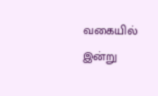வகையில் இன்று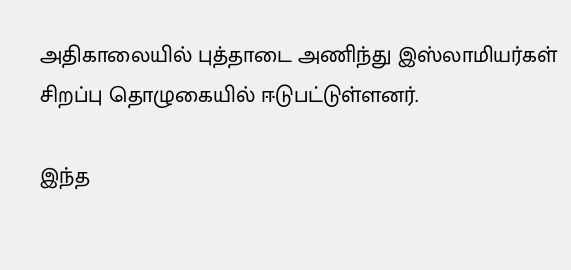அதிகாலையில் புத்தாடை அணிந்து இஸ்லாமியர்கள் சிறப்பு தொழுகையில் ஈடுபட்டுள்ளனர்.

இந்த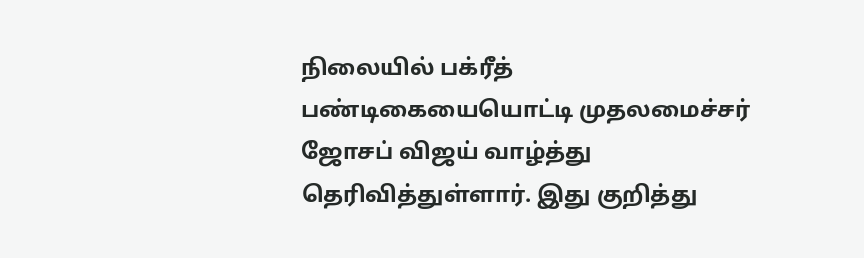நிலையில் பக்ரீத் பண்டிகையையொட்டி முதலமைச்சர் ஜோசப் விஜய் வாழ்த்து தெரிவித்துள்ளார். இது குறித்து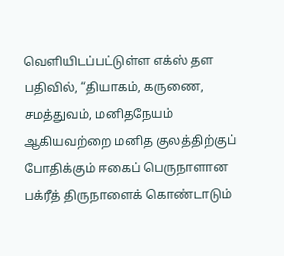வெளியிடப்பட்டுள்ள எக்ஸ் தள பதிவில், “தியாகம், கருணை, சமத்துவம், மனிதநேயம் ஆகியவற்றை மனித குலத்திற்குப் போதிக்கும் ஈகைப் பெருநாளான பக்ரீத் திருநாளைக் கொண்டாடும்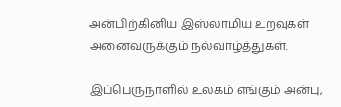அன்பிற்கினிய இஸ்லாமிய உறவுகள் அனைவருக்கும் நல்வாழ்த்துகள்.

இப்பெருநாளில் உலகம் எங்கும் அன்பு,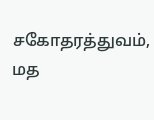சகோதரத்துவம், மத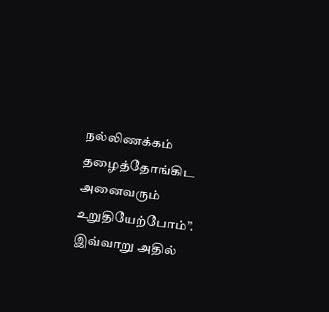நல்லிணக்கம் தழைத்தோங்கிட அனைவரும் உறுதியேற்போம்”. இவ்வாறு அதில்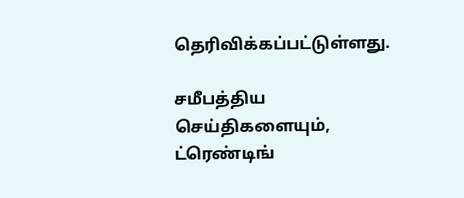தெரிவிக்கப்பட்டுள்ளது.

சமீபத்திய செய்திகளையும், ட்ரெண்டிங்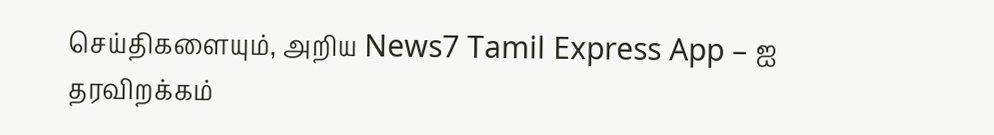செய்திகளையும், அறிய News7 Tamil Express App – ஐ தரவிறக்கம்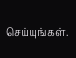செய்யுங்கள்.